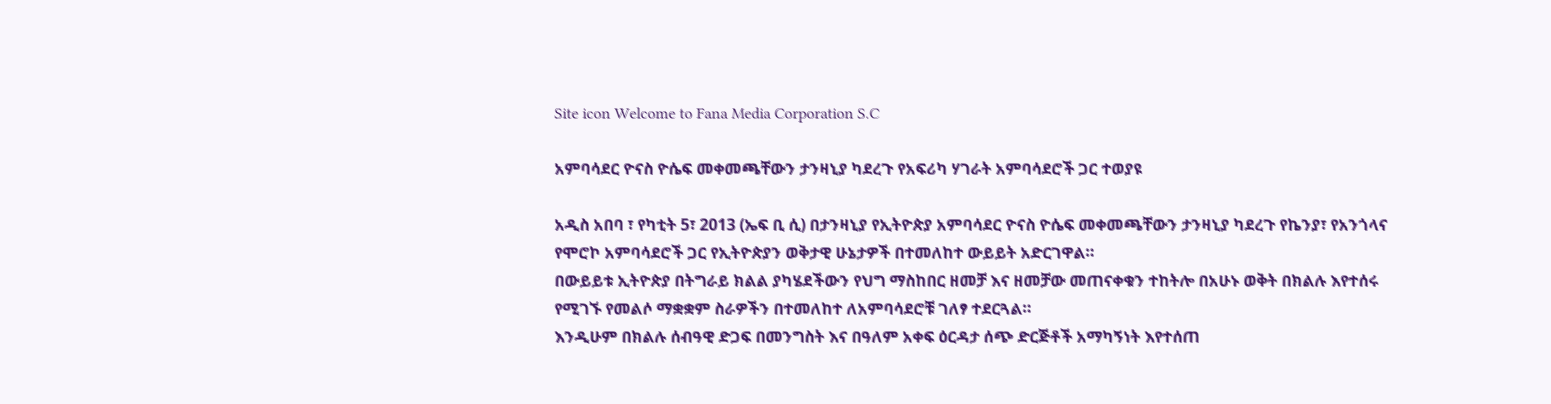Site icon Welcome to Fana Media Corporation S.C

አምባሳደር ዮናስ ዮሴፍ መቀመጫቸውን ታንዛኒያ ካደረጉ የአፍሪካ ሃገራት አምባሳደሮች ጋር ተወያዩ

አዲስ አበባ ፣ የካቲት 5፣ 2013 (ኤፍ ቢ ሲ) በታንዛኒያ የኢትዮጵያ አምባሳደር ዮናስ ዮሴፍ መቀመጫቸውን ታንዛኒያ ካደረጉ የኬንያ፣ የአንጎላና የሞሮኮ አምባሳደሮች ጋር የኢትዮጵያን ወቅታዊ ሁኔታዎች በተመለከተ ውይይት አድርገዋል።
በውይይቱ ኢትዮጵያ በትግራይ ክልል ያካሄደችውን የህግ ማስከበር ዘመቻ እና ዘመቻው መጠናቀቁን ተከትሎ በአሁኑ ወቅት በክልሉ እየተሰሩ የሚገኙ የመልሶ ማቋቋም ስራዎችን በተመለከተ ለአምባሳደሮቹ ገለፃ ተደርጓል።
እንዲሁም በክልሉ ሰብዓዊ ድጋፍ በመንግስት እና በዓለም አቀፍ ዕርዳታ ሰጭ ድርጅቶች አማካኝነት እየተሰጠ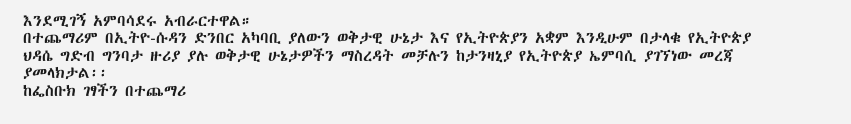እንደሚገኝ አምባሳደሩ አብራርተዋል።
በተጨማሪም በኢትዮ-ሱዳን ድንበር አካባቢ ያለውን ወቅታዊ ሁኔታ እና የኢትዮጵያን አቋም እንዲሁም በታላቁ የኢትዮጵያ ህዳሴ ግድብ ግንባታ ዙሪያ ያሉ ወቅታዊ ሁኔታዎችን ማስረዳት መቻሉን ከታንዛኒያ የኢትዮጵያ ኤምባሲ ያገኘነው መረጃ ያመላክታል፡፡
ከፌስቡክ ገፃችን በተጨማሪ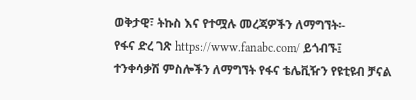ወቅታዊ፣ ትኩስ እና የተሟሉ መረጃዎችን ለማግኘት፡-
የፋና ድረ ገጽ https://www.fanabc.com/ ይጎብኙ፤
ተንቀሳቃሽ ምስሎችን ለማግኘት የፋና ቴሌቪዥን የዩቲዩብ ቻናል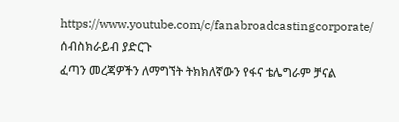https://www.youtube.com/c/fanabroadcastingcorporate/ ሰብስክራይብ ያድርጉ
ፈጣን መረጃዎችን ለማግኘት ትክክለኛውን የፋና ቴሌግራም ቻናል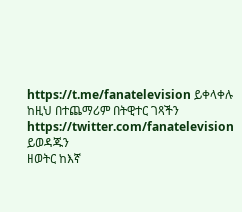https://t.me/fanatelevision ይቀላቀሉ
ከዚህ በተጨማሪም በትዊተር ገጻችን https://twitter.com/fanatelevision ይወዳጁን
ዘወትር ከእኛ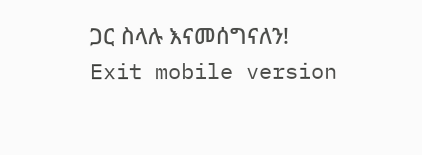ጋር ስላሉ እናመሰግናለን!
Exit mobile version